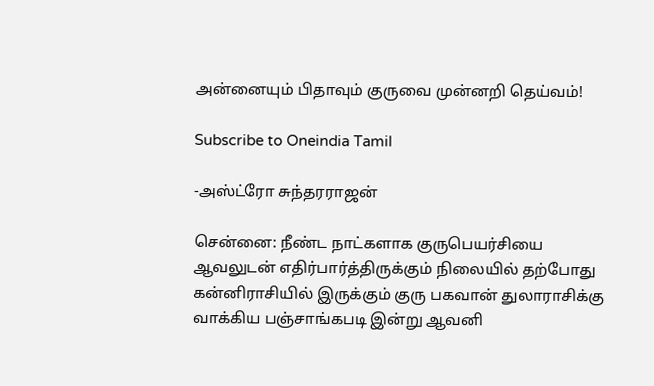அன்னையும் பிதாவும் குருவை முன்னறி தெய்வம்!

Subscribe to Oneindia Tamil

-அஸ்ட்ரோ சுந்தரராஜன்

சென்னை: நீண்ட நாட்களாக குருபெயர்சியை ஆவலுடன் எதிர்பார்த்திருக்கும் நிலையில் தற்போது கன்னிராசியில் இருக்கும் குரு பகவான் துலாராசிக்கு வாக்கிய பஞ்சாங்கபடி இன்று ஆவனி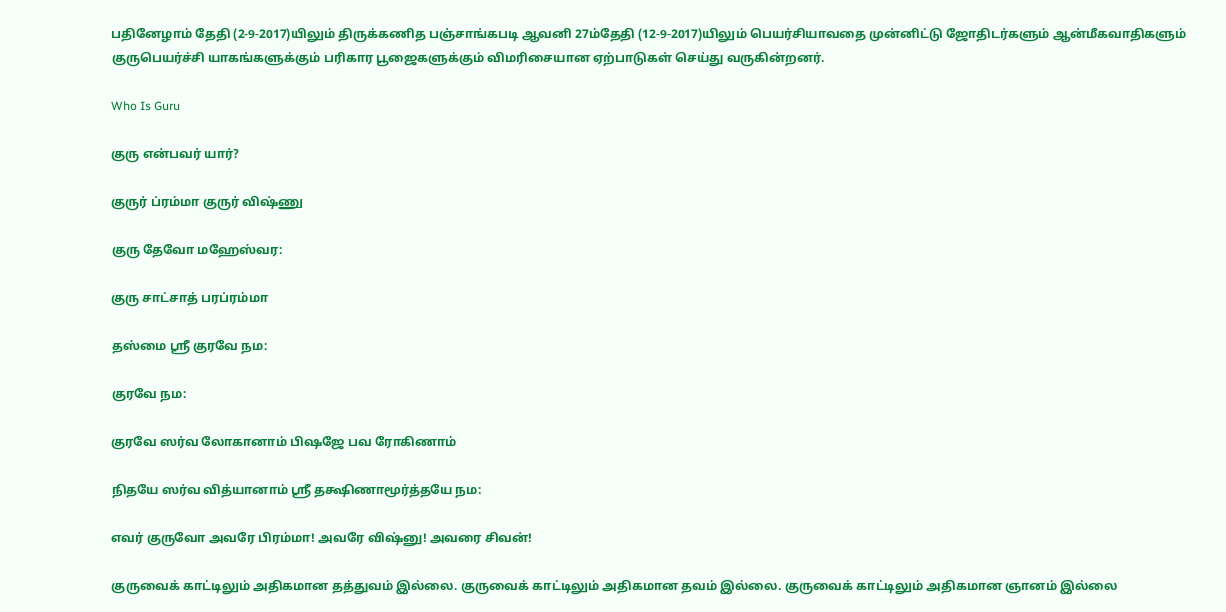பதினேழாம் தேதி (2-9-2017)யிலும் திருக்கணித பஞ்சாங்கபடி ஆவனி 27ம்தேதி (12-9-2017)யிலும் பெயர்சியாவதை முன்னிட்டு ஜோதிடர்களும் ஆன்மீகவாதிகளும் குருபெயர்ச்சி யாகங்களுக்கும் பரிகார பூஜைகளுக்கும் விமரிசையான ஏற்பாடுகள் செய்து வருகின்றனர்.

Who Is Guru

குரு என்பவர் யார்?

குருர் ப்ரம்மா குருர் விஷ்ணு

குரு தேவோ மஹேஸ்வர:

குரு சாட்சாத் பரப்ரம்மா

தஸ்மை ஸ்ரீ குரவே நம:

குரவே நம:

குரவே ஸர்வ லோகானாம் பிஷஜே பவ ரோகிணாம்

நிதயே ஸர்வ வித்யானாம் ஸ்ரீ தக்ஷிணாமூர்த்தயே நம:

எவர் குருவோ அவரே பிரம்மா! அவரே விஷ்னு! அவரை சிவன்!

குருவைக் காட்டிலும் அதிகமான தத்துவம் இல்லை. குருவைக் காட்டிலும் அதிகமான தவம் இல்லை. குருவைக் காட்டிலும் அதிகமான ஞானம் இல்லை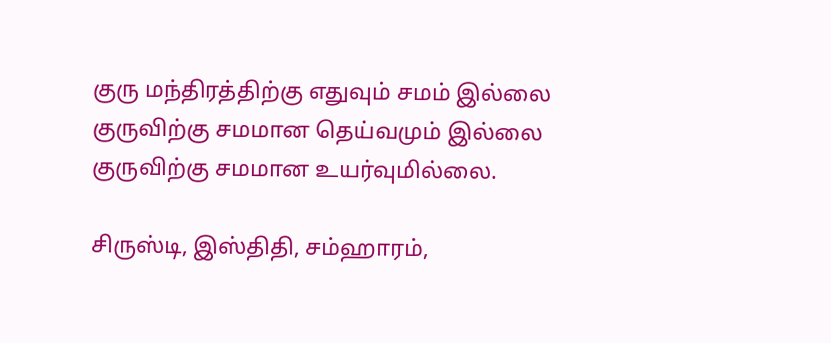குரு மந்திரத்திற்கு எதுவும் சமம் இல்லை குருவிற்கு சமமான தெய்வமும் இல்லை குருவிற்கு சமமான உயர்வுமில்லை.

சிருஸ்டி, இஸ்திதி, சம்ஹாரம்,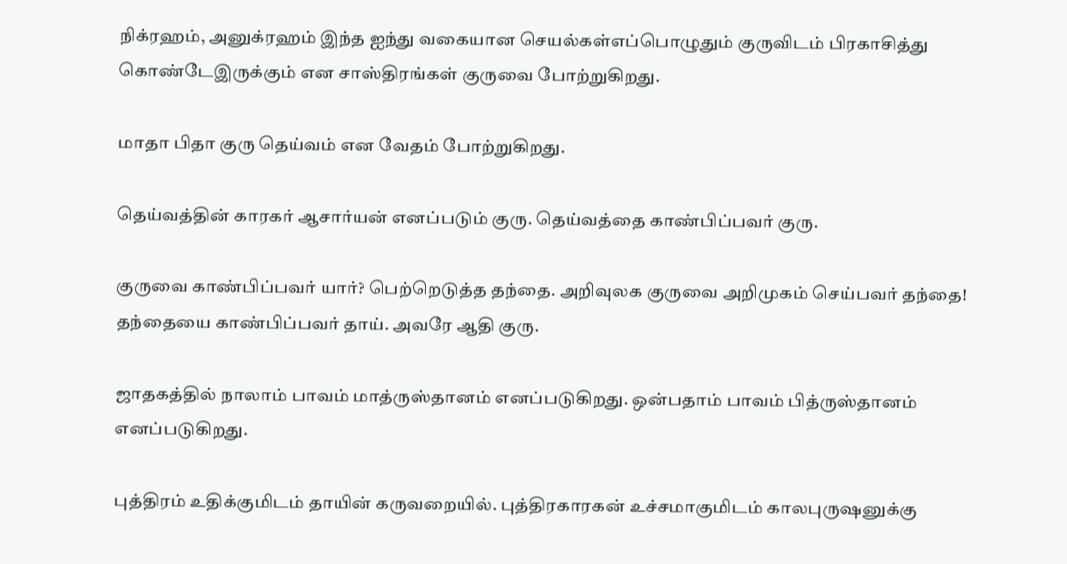நிக்ரஹம், அனுக்ரஹம் இந்த ஐந்து வகையான செயல்கள்எப்பொழுதும் குருவிடம் பிரகாசித்து கொண்டேஇருக்கும் என சாஸ்திரங்கள் குருவை போற்றுகிறது.

மாதா பிதா குரு தெய்வம் என வேதம் போற்றுகிறது.

தெய்வத்தின் காரகர் ஆசார்யன் எனப்படும் குரு. தெய்வத்தை காண்பிப்பவர் குரு.

குருவை காண்பிப்பவர் யார்? பெற்றெடுத்த தந்தை. அறிவுலக குருவை அறிமுகம் செய்பவர் தந்தை! தந்தையை காண்பிப்பவர் தாய். அவரே ஆதி குரு.

ஜாதகத்தில் நாலாம் பாவம் மாத்ருஸ்தானம் எனப்படுகிறது. ஒன்பதாம் பாவம் பித்ருஸ்தானம் எனப்படுகிறது.

புத்திரம் உதிக்குமிடம் தாயின் கருவறையில். புத்திரகாரகன் உச்சமாகுமிடம் காலபுருஷனுக்கு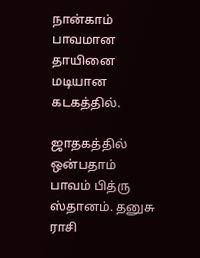நான்காம் பாவமான தாயினை மடியான கடகத்தில்.

ஜாதகத்தில் ஒன்பதாம் பாவம் பித்ரு ஸ்தானம். தனுசு ராசி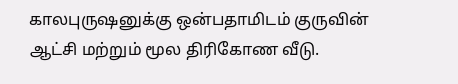காலபுருஷனுக்கு ஒன்பதாமிடம் குருவின் ஆட்சி மற்றும் மூல திரிகோண வீடு.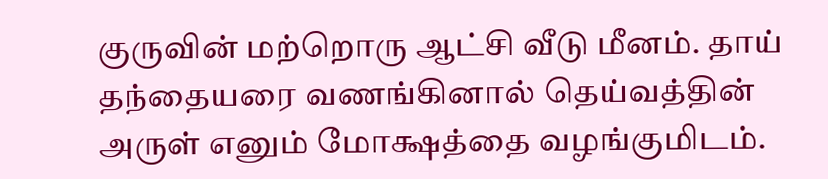குருவின் மற்றொரு ஆட்சி வீடு மீனம். தாய் தந்தையரை வணங்கினால் தெய்வத்தின் அருள் எனும் மோக்ஷத்தை வழங்குமிடம்.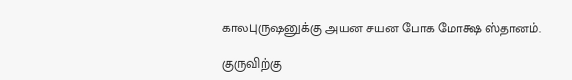காலபுருஷனுக்கு அயன சயன போக மோக்ஷ ஸ்தானம்.

குருவிற்கு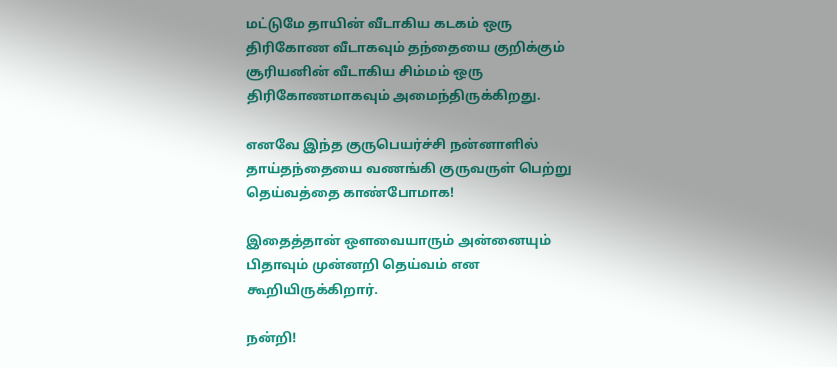மட்டுமே தாயின் வீடாகிய கடகம் ஒரு திரிகோண வீடாகவும் தந்தையை குறிக்கும் சூரியனின் வீடாகிய சிம்மம் ஒரு திரிகோணமாகவும் அமைந்திருக்கிறது.

எனவே இந்த குருபெயர்ச்சி நன்னாளில் தாய்தந்தையை வணங்கி குருவருள் பெற்று தெய்வத்தை காண்போமாக!

இதைத்தான் ஔவையாரும் அன்னையும் பிதாவும் முன்னறி தெய்வம் என கூறியிருக்கிறார்.

நன்றி!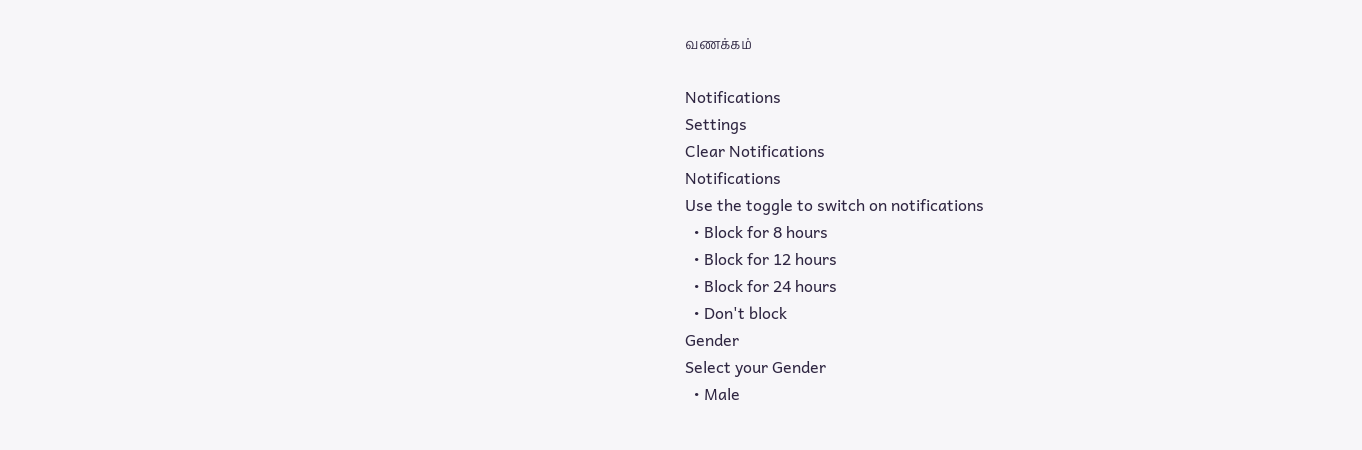வணக்கம்

Notifications
Settings
Clear Notifications
Notifications
Use the toggle to switch on notifications
  • Block for 8 hours
  • Block for 12 hours
  • Block for 24 hours
  • Don't block
Gender
Select your Gender
  • Male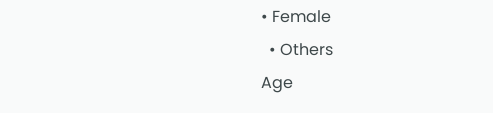• Female
  • Others
Age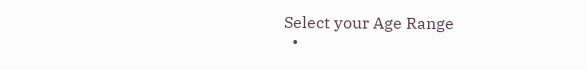Select your Age Range
  •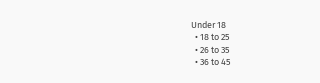Under 18
  • 18 to 25
  • 26 to 35
  • 36 to 45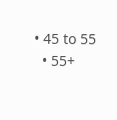• 45 to 55
  • 55+